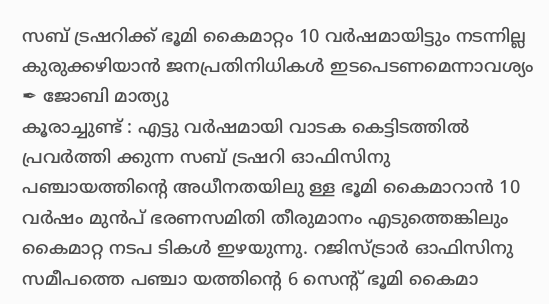സബ് ട്രഷറിക്ക് ഭൂമി കൈമാറ്റം 10 വർഷമായിട്ടും നടന്നില്ല
കുരുക്കഴിയാൻ ജനപ്രതിനിധികൾ ഇടപെടണമെന്നാവശ്യം
✒ ജോബി മാത്യു
കൂരാച്ചുണ്ട് : എട്ടു വർഷമായി വാടക കെട്ടിടത്തിൽ പ്രവർത്തി ക്കുന്ന സബ് ട്രഷറി ഓഫിസിനു പഞ്ചായത്തിന്റെ അധീനതയിലു ള്ള ഭൂമി കൈമാറാൻ 10 വർഷം മുൻപ് ഭരണസമിതി തീരുമാനം എടുത്തെങ്കിലും കൈമാറ്റ നടപ ടികൾ ഇഴയുന്നു. റജിസ്ട്രാർ ഓഫിസിനു സമീപത്തെ പഞ്ചാ യത്തിന്റെ 6 സെന്റ് ഭൂമി കൈമാ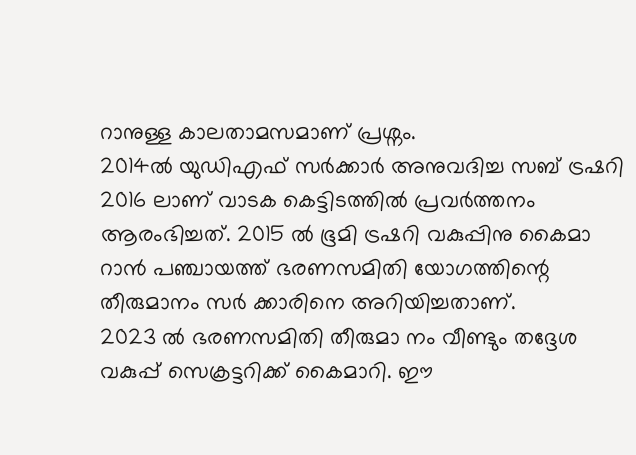റാനുള്ള കാലതാമസമാണ് പ്രശ്നം.
2014ൽ യുഡിഎഫ് സർക്കാർ അനുവദിച്ച സബ് ട്രഷറി 2016 ലാണ് വാടക കെട്ടിടത്തിൽ പ്രവർത്തനം ആരംഭിച്ചത്. 2015 ൽ ഭൂമി ട്രഷറി വകുപ്പിനു കൈമാ റാൻ പഞ്ചായത്ത് ഭരണസമിതി യോഗത്തിന്റെ തീരുമാനം സർ ക്കാരിനെ അറിയിച്ചതാണ്.
2023 ൽ ഭരണസമിതി തീരുമാ നം വീണ്ടും തദ്ദേശ വകുപ്പ് സെക്രട്ടറിക്ക് കൈമാറി. ഈ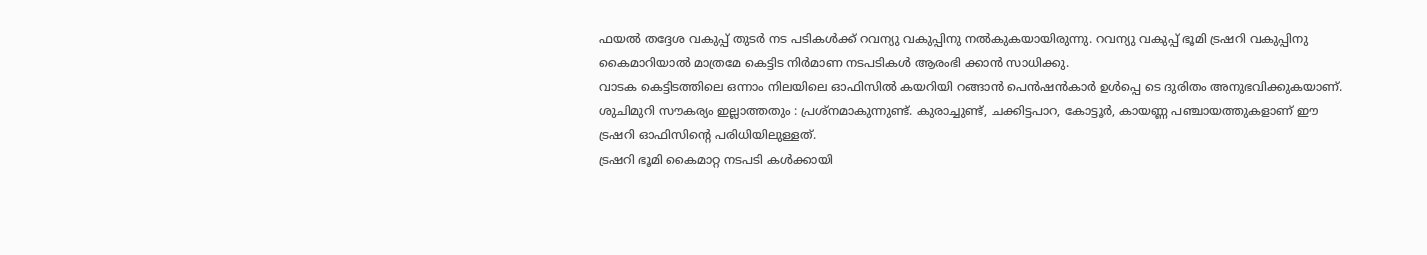ഫയൽ തദ്ദേശ വകുപ്പ് തുടർ നട പടികൾക്ക് റവന്യു വകുപ്പിനു നൽകുകയായിരുന്നു. റവന്യു വകുപ്പ് ഭൂമി ട്രഷറി വകുപ്പിനു കൈമാറിയാൽ മാത്രമേ കെട്ടിട നിർമാണ നടപടികൾ ആരംഭി ക്കാൻ സാധിക്കു.
വാടക കെട്ടിടത്തിലെ ഒന്നാം നിലയിലെ ഓഫിസിൽ കയറിയി റങ്ങാൻ പെൻഷൻകാർ ഉൾപ്പെ ടെ ദുരിതം അനുഭവിക്കുകയാണ്. ശുചിമുറി സൗകര്യം ഇല്ലാത്തതും : പ്രശ്നമാകുന്നുണ്ട്. കുരാച്ചുണ്ട്, ചക്കിട്ടപാറ, കോട്ടൂർ, കായണ്ണ പഞ്ചായത്തുകളാണ് ഈ ട്രഷറി ഓഫിസിന്റെ പരിധിയിലുള്ളത്.
ട്രഷറി ഭൂമി കൈമാറ്റ നടപടി കൾക്കായി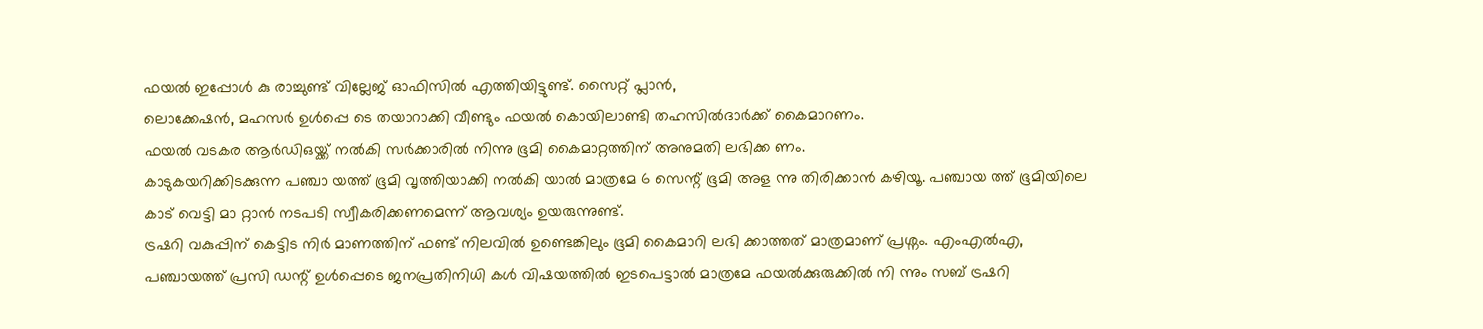ഫയൽ ഇപ്പോൾ കു രാച്ചുണ്ട് വില്ലേജ് ഓഫിസിൽ എത്തിയിട്ടുണ്ട്. സൈറ്റ് പ്ലാൻ,
ലൊക്കേഷൻ, മഹസർ ഉൾപ്പെ ടെ തയാറാക്കി വീണ്ടും ഫയൽ കൊയിലാണ്ടി തഹസിൽദാർക്ക് കൈമാറണം.
ഫയൽ വടകര ആർഡിഒയ്ക്ക് നൽകി സർക്കാരിൽ നിന്നു ഭൂമി കൈമാറ്റത്തിന് അനുമതി ലഭിക്ക ണം.
കാടുകയറിക്കിടക്കുന്ന പഞ്ചാ യത്ത് ഭൂമി വൃത്തിയാക്കി നൽകി യാൽ മാത്രമേ 6 സെന്റ് ഭൂമി അള ന്നു തിരിക്കാൻ കഴിയൂ. പഞ്ചായ ത്ത് ഭൂമിയിലെ കാട് വെട്ടി മാ റ്റാൻ നടപടി സ്വീകരിക്കണമെന്ന് ആവശ്യം ഉയരുന്നുണ്ട്.
ട്രഷറി വകുപ്പിന് കെട്ടിട നിർ മാണത്തിന് ഫണ്ട് നിലവിൽ ഉണ്ടെങ്കിലും ഭൂമി കൈമാറി ലഭി ക്കാത്തത് മാത്രമാണ് പ്രശ്നം. എംഎൽഎ, പഞ്ചായത്ത് പ്രസി ഡന്റ് ഉൾപ്പെടെ ജനപ്രതിനിധി കൾ വിഷയത്തിൽ ഇടപെട്ടാൽ മാത്രമേ ഫയൽക്കുരുക്കിൽ നി ന്നും സബ് ട്രഷറി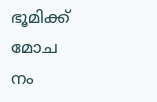ഭൂമിക്ക് മോച നം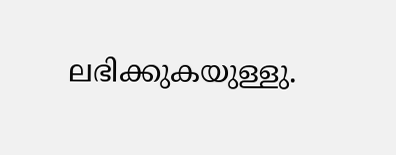ലഭിക്കുകയുള്ളു.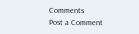Comments
Post a Comment